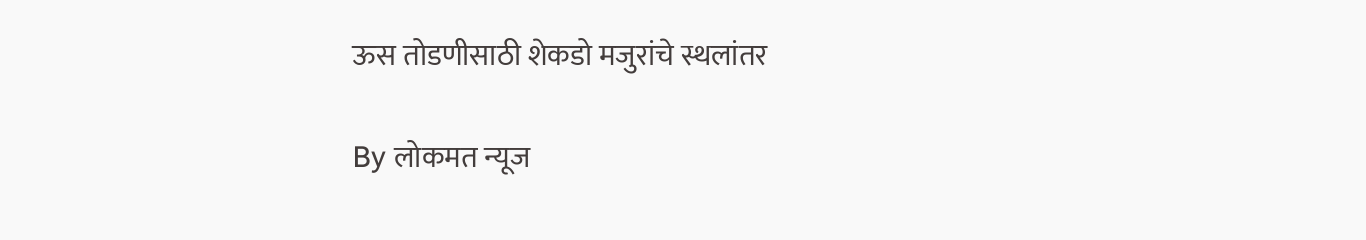ऊस तोडणीसाठी शेकडो मजुरांचे स्थलांतर

By लोकमत न्यूज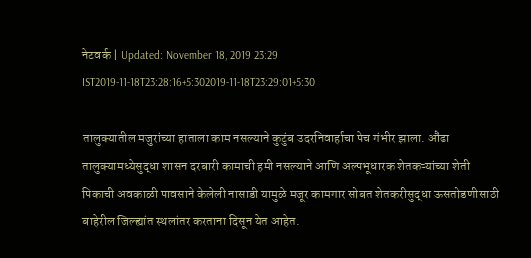नेटवर्क | Updated: November 18, 2019 23:29 IST2019-11-18T23:28:16+5:302019-11-18T23:29:01+5:30

तालुक्यातील मजुरांच्या हाताला काम नसल्याने कुटुंब उदरनिवार्हाचा पेच गंभीर झाला. औंढा तालुक्यामध्येसुद्धा शासन दरबारी कामाची हमी नसल्याने आणि अल्पभूधारक शेतकऱ्यांच्या शेती पिकाची अवकाळी पावसाने केलेली नासाडी यामुळे मजूर कामगार सोबत शेतकरीसुद्धा ऊसतोडणीसाठी बाहेरील जिल्ह्यांत स्थलांतर करताना दिसून येत आहेत.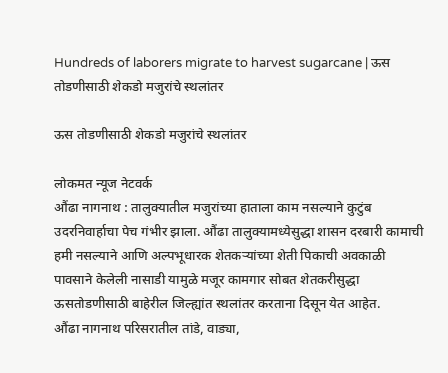Hundreds of laborers migrate to harvest sugarcane | ऊस तोडणीसाठी शेकडो मजुरांचे स्थलांतर

ऊस तोडणीसाठी शेकडो मजुरांचे स्थलांतर

लोकमत न्यूज नेटवर्क
औंढा नागनाथ : तालुक्यातील मजुरांच्या हाताला काम नसल्याने कुटुंब उदरनिवार्हाचा पेच गंभीर झाला. औंढा तालुक्यामध्येसुद्धा शासन दरबारी कामाची हमी नसल्याने आणि अल्पभूधारक शेतकऱ्यांच्या शेती पिकाची अवकाळी पावसाने केलेली नासाडी यामुळे मजूर कामगार सोबत शेतकरीसुद्धा ऊसतोडणीसाठी बाहेरील जिल्ह्यांत स्थलांतर करताना दिसून येत आहेत.
औंढा नागनाथ परिसरातील तांडे, वाड्या,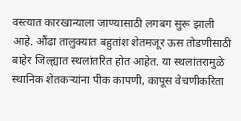वस्त्यात कारखान्याला जाण्यासाठी लगबग सुरू झाली आहे. औंढा तालुक्यात बहुतांश शेतमजूर ऊस तोडणीसाठी बाहेर जिल्ह्यात स्थलांतरित होत आहेत. या स्थलांतरामुळे स्थानिक शेतकऱ्यांना पीक कापणी, कापूस वेचणीकरिता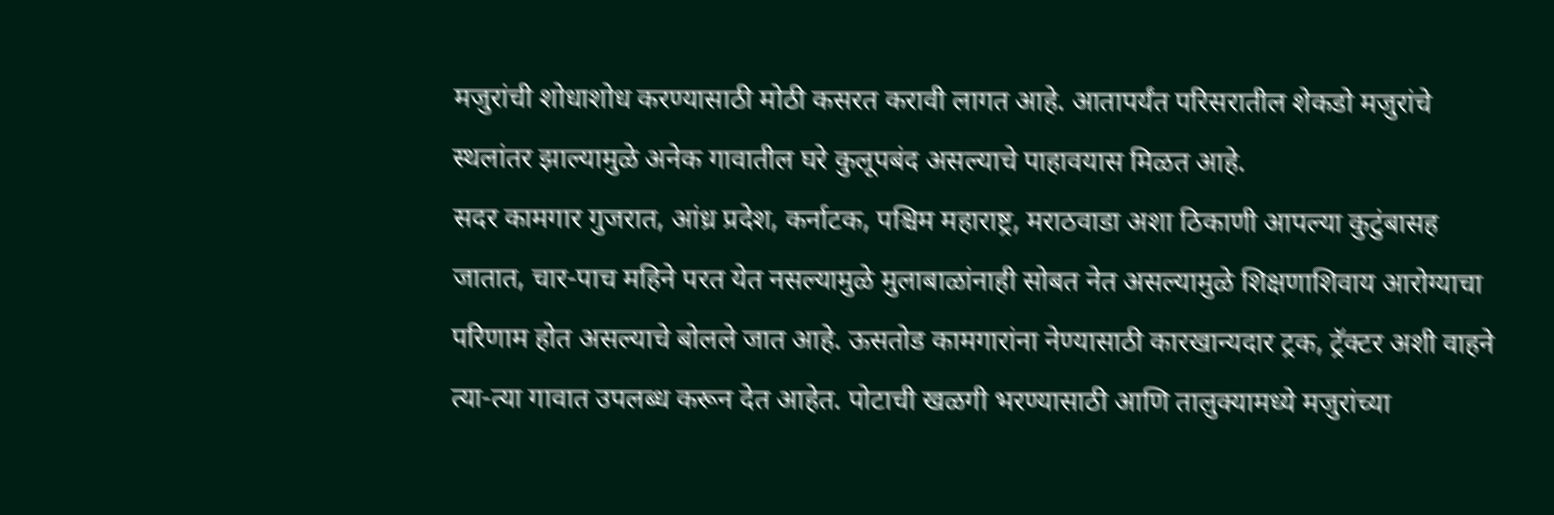मजुरांची शोधाशोध करण्यासाठी मोठी कसरत करावी लागत आहे. आतापर्यंत परिसरातील शेकडो मजुरांचे स्थलांतर झाल्यामुळे अनेक गावातील घरे कुलूपबंद असल्याचे पाहावयास मिळत आहे.
सदर कामगार गुजरात, आंध्र प्रदेश, कर्नाटक, पश्चिम महाराष्ट्र, मराठवाडा अशा ठिकाणी आपल्या कुटुंबासह जातात, चार-पाच महिने परत येत नसल्यामुळे मुलाबाळांनाही सोबत नेत असल्यामुळे शिक्षणाशिवाय आरोग्याचा परिणाम होत असल्याचे बोलले जात आहे. ऊसतोड कामगारांना नेण्यासाठी कारखान्यदार ट्रक, ट्रॅक्टर अशी वाहने त्या-त्या गावात उपलब्ध करून देत आहेत. पोटाची खळगी भरण्यासाठी आणि तालुक्यामध्ये मजुरांच्या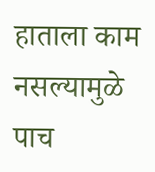हाताला काम नसल्यामुळे पाच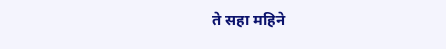ते सहा महिने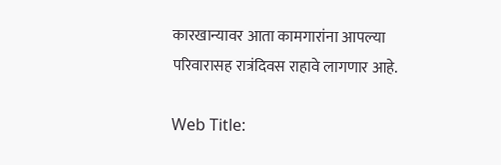कारखान्यावर आता कामगारांना आपल्या परिवारासह रात्रंदिवस राहावे लागणार आहे.

Web Title: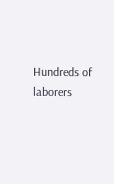Hundreds of laborers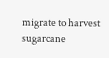migrate to harvest sugarcane